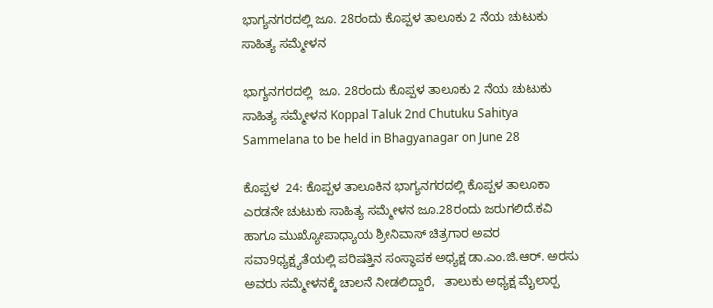ಭಾಗ್ಯನಗರದಲ್ಲಿ ಜೂ. 28ರಂದು ಕೊಪ್ಪಳ ತಾಲೂಕು 2 ನೆಯ ಚುಟುಕು ಸಾಹಿತ್ಯ ಸಮ್ಮೇಳನ

ಭಾಗ್ಯನಗರದಲ್ಲಿ  ಜೂ. 28ರಂದು ಕೊಪ್ಪಳ ತಾಲೂಕು 2 ನೆಯ ಚುಟುಕು ಸಾಹಿತ್ಯ ಸಮ್ಮೇಳನ Koppal Taluk 2nd Chutuku Sahitya Sammelana to be held in Bhagyanagar on June 28

ಕೊಪ್ಪಳ  24: ಕೊಪ್ಪಳ ತಾಲೂಕಿನ ಭಾಗ್ಯನಗರದಲ್ಲಿ ಕೊಪ್ಪಳ ತಾಲೂಕಾ  ಎರಡನೇ ಚುಟುಕು ಸಾಹಿತ್ಯ ಸಮ್ಮೇಳನ ಜೂ.28ರಂದು ಜರುಗಲಿದೆ.ಕವಿ ಹಾಗೂ ಮುಖ್ಯೋಪಾಧ್ಯಾಯ ಶ್ರೀನಿವಾಸ್ ಚಿತ್ರಗಾರ ಅವರ ಸವಾ9ಧ್ಯಕ್ಷ್ಯತೆಯಲ್ಲಿ ಪರಿಷತ್ತಿನ ಸಂಸ್ಥಾಪಕ ಅಧ್ಯಕ್ಷ ಡಾ.ಎಂ.ಜಿ.ಆರ್‌. ಅರಸು ಅವರು ಸಮ್ಮೇಳನಕ್ಕೆ ಚಾಲನೆ ನೀಡಲಿದ್ದಾರೆ,   ತಾಲುಕು ಅಧ್ಯಕ್ಷ ಮೈಲಾರ‍್ಪ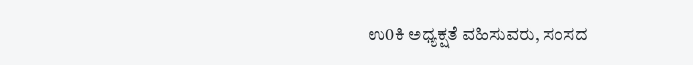ಉ0ಕಿ ಅಧ್ಯಕ್ಷತೆ ವಹಿಸುವರು, ಸಂಸದ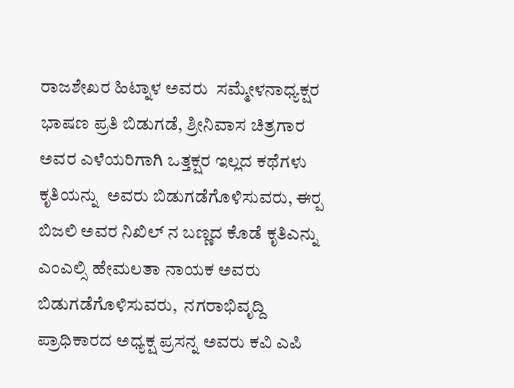ರಾಜಶೇಖರ ಹಿಟ್ನಾಳ ಅವರು  ಸಮ್ಮೇಳನಾಧ್ಯಕ್ಷರ ಭಾಷಣ ಪ್ರತಿ ಬಿಡುಗಡೆ, ಶ್ರೀನಿವಾಸ ಚಿತ್ರಗಾರ ಅವರ ಎಳೆಯರಿಗಾಗಿ ಒತ್ತಕ್ಷರ ಇಲ್ಲದ ಕಥೆಗಳು ಕೃತಿಯನ್ನು  ಅವರು ಬಿಡುಗಡೆಗೊಳಿಸುವರು, ಈರ‍್ಪ ಬಿಜಲಿ ಅವರ ನಿಖಿಲ್ ನ ಬಣ್ಣದ ಕೊಡೆ ಕೃತಿಎನ್ನು ಎಂಎಲ್ಸಿ ಹೇಮಲತಾ ನಾಯಕ ಅವರು ಬಿಡುಗಡೆಗೊಳಿಸುವರು,  ನಗರಾಭಿವೃದ್ದಿ ಪ್ರಾಧಿಕಾರದ ಅಧ್ಯಕ್ಷ ಪ್ರಸನ್ನ ಅವರು ಕವಿ ಎಪಿ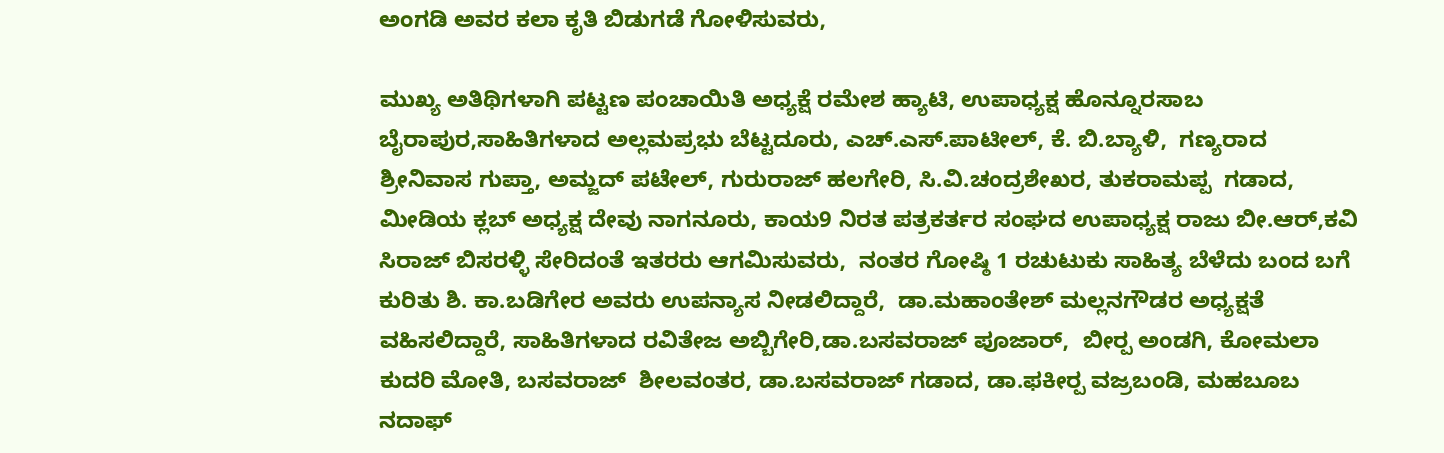ಅಂಗಡಿ ಅವರ ಕಲಾ ಕೃತಿ ಬಿಡುಗಡೆ ಗೋಳಿಸುವರು,

ಮುಖ್ಯ ಅತಿಥಿಗಳಾಗಿ ಪಟ್ಟಣ ಪಂಚಾಯಿತಿ ಅಧ್ಯಕ್ಷೆ ರಮೇಶ ಹ್ಯಾಟಿ, ಉಪಾಧ್ಯಕ್ಷ ಹೊನ್ನೂರಸಾಬ ಬೈರಾಪುರ,ಸಾಹಿತಿಗಳಾದ ಅಲ್ಲಮಪ್ರಭು ಬೆಟ್ಟದೂರು, ಎಚ್‌.ಎಸ್‌.ಪಾಟೀಲ್, ಕೆ. ಬಿ.ಬ್ಯಾಳಿ,  ಗಣ್ಯರಾದ ಶ್ರೀನಿವಾಸ ಗುಪ್ತಾ, ಅಮ್ಜದ್ ಪಟೇಲ್, ಗುರುರಾಜ್ ಹಲಗೇರಿ, ಸಿ.ವಿ.ಚಂದ್ರಶೇಖರ, ತುಕರಾಮಪ್ಪ  ಗಡಾದ, ಮೀಡಿಯ ಕ್ಲಬ್ ಅಧ್ಯಕ್ಷ ದೇವು ನಾಗನೂರು, ಕಾಯ9 ನಿರತ ಪತ್ರಕರ್ತರ ಸಂಘದ ಉಪಾಧ್ಯಕ್ಷ ರಾಜು ಬೀ.ಆರ್,ಕವಿ ಸಿರಾಜ್ ಬಿಸರಳ್ಳಿ ಸೇರಿದಂತೆ ಇತರರು ಆಗಮಿಸುವರು,  ನಂತರ ಗೋಷ್ಠಿ 1 ರಚುಟುಕು ಸಾಹಿತ್ಯ ಬೆಳೆದು ಬಂದ ಬಗೆ ಕುರಿತು ಶಿ. ಕಾ.ಬಡಿಗೇರ ಅವರು ಉಪನ್ಯಾಸ ನೀಡಲಿದ್ದಾರೆ,  ಡಾ.ಮಹಾಂತೇಶ್ ಮಲ್ಲನಗೌಡರ ಅಧ್ಯಕ್ಷತೆ ವಹಿಸಲಿದ್ದಾರೆ, ಸಾಹಿತಿಗಳಾದ ರವಿತೇಜ ಅಬ್ಬಿಗೇರಿ,ಡಾ.ಬಸವರಾಜ್ ಪೂಜಾರ್,  ಬೀರ‍್ಪ ಅಂಡಗಿ, ಕೋಮಲಾ ಕುದರಿ ಮೋತಿ, ಬಸವರಾಜ್  ಶೀಲವಂತರ, ಡಾ.ಬಸವರಾಜ್ ಗಡಾದ, ಡಾ.ಫಕೀರ‍್ಪ ವಜ್ರಬಂಡಿ, ಮಹಬೂಬ ನದಾಫ್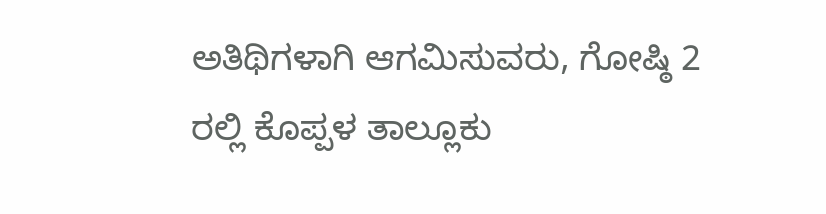ಅತಿಥಿಗಳಾಗಿ ಆಗಮಿಸುವರು, ಗೋಷ್ಠಿ 2 ರಲ್ಲಿ ಕೊಪ್ಪಳ ತಾಲ್ಲೂಕು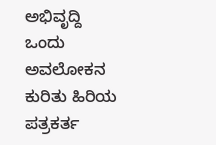ಅಭಿವೃದ್ದಿ  ಒಂದು ಅವಲೋಕನ ಕುರಿತು ಹಿರಿಯ ಪತ್ರಕರ್ತ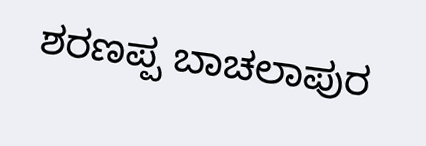ಶರಣಪ್ಪ ಬಾಚಲಾಪುರ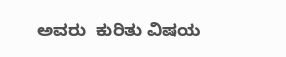ಅವರು  ಕುರಿತು ವಿಷಯ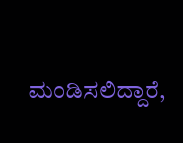ಮಂಡಿಸಲಿದ್ದಾರೆ,